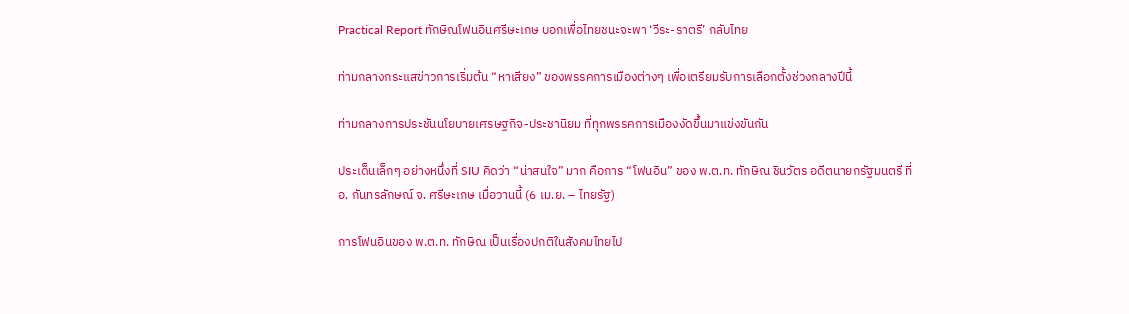Practical Report ทักษิณโฟนอินศรีษะเกษ บอกเพื่อไทยชนะจะพา ‘วีระ-ราตรี’ กลับไทย

ท่ามกลางกระแสข่าวการเริ่มต้น “หาเสียง” ของพรรคการเมืองต่างๆ เพื่อเตรียมรับการเลือกตั้งช่วงกลางปีนี้

ท่ามกลางการประชันนโยบายเศรษฐกิจ-ประชานิยม ที่ทุกพรรคการเมืองงัดขึ้นมาแข่งขันกัน

ประเด็นเล็กๆ อย่างหนึ่งที่ SIU คิดว่า “น่าสนใจ” มาก คือการ “โฟนอิน” ของ พ.ต.ท. ทักษิณ ชินวัตร อดีตนายกรัฐมนตรี ที่ อ. กันทรลักษณ์ จ. ศรีษะเกษ เมื่อวานนี้ (6 เม.ย. – ไทยรัฐ)

การโฟนอินของ พ.ต.ท. ทักษิณ เป็นเรื่องปกติในสังคมไทยไป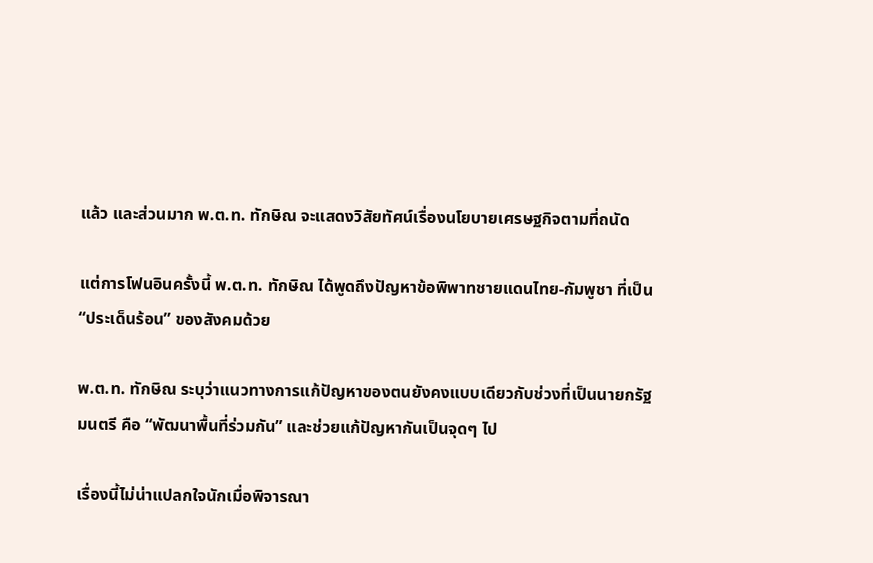แล้ว และส่วนมาก พ.ต.ท. ทักษิณ จะแสดงวิสัยทัศน์เรื่องนโยบายเศรษฐกิจตามที่ถนัด

แต่การโฟนอินครั้งนี้ พ.ต.ท. ทักษิณ ได้พูดถึงปัญหาข้อพิพาทชายแดนไทย-กัมพูชา ที่เป็น “ประเด็นร้อน” ของสังคมด้วย

พ.ต.ท. ทักษิณ ระบุว่าแนวทางการแก้ปัญหาของตนยังคงแบบเดียวกับช่วงที่เป็นนายกรัฐมนตรี คือ “พัฒนาพื้นที่ร่วมกัน” และช่วยแก้ปัญหากันเป็นจุดๆ ไป

เรื่องนี้ไม่น่าแปลกใจนักเมื่อพิจารณา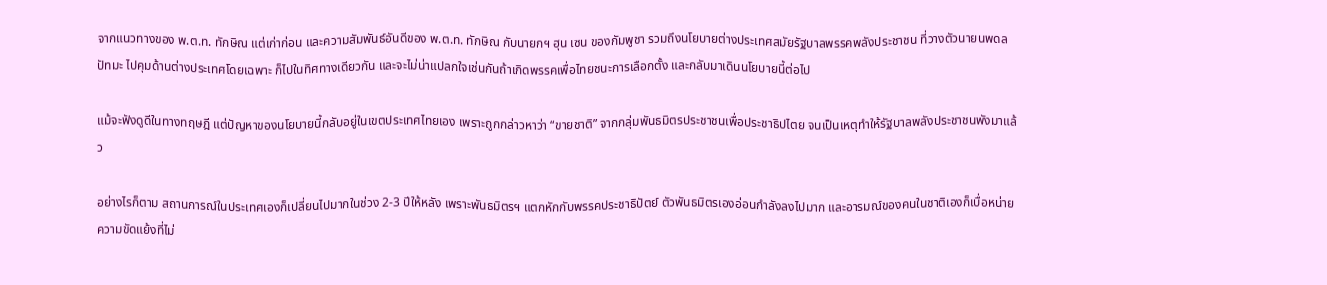จากแนวทางของ พ.ต.ท. ทักษิณ แต่เก่าก่อน และความสัมพันธ์อันดีของ พ.ต.ท. ทักษิณ กับนายกฯ ฮุน เซน ของกัมพูชา รวมถึงนโยบายต่างประเทศสมัยรัฐบาลพรรคพลังประชาชน ที่วางตัวนายนพดล ปัทมะ ไปคุมด้านต่างประเทศโดยเฉพาะ ก็ไปในทิศทางเดียวกัน และจะไม่น่าแปลกใจเช่นกันถ้าเกิดพรรคเพื่อไทยชนะการเลือกตั้ง และกลับมาเดินนโยบายนี้ต่อไป

แม้จะฟังดูดีในทางทฤษฎี แต่ปัญหาของนโยบายนี้กลับอยู่ในเขตประเทศไทยเอง เพราะถูกกล่าวหาว่า “ขายชาติ” จากกลุ่มพันธมิตรประชาชนเพื่อประชาธิปไตย จนเป็นเหตุทำให้รัฐบาลพลังประชาชนพังมาแล้ว

อย่างไรก็ตาม สถานการณ์ในประเทศเองก็เปลี่ยนไปมากในช่วง 2-3 ปีให้หลัง เพราะพันธมิตรฯ แตกหักกับพรรคประชาธิปัตย์ ตัวพันธมิตรเองอ่อนกำลังลงไปมาก และอารมณ์ของคนในชาติเองก็เบื่อหน่ายความขัดแย้งที่ไม่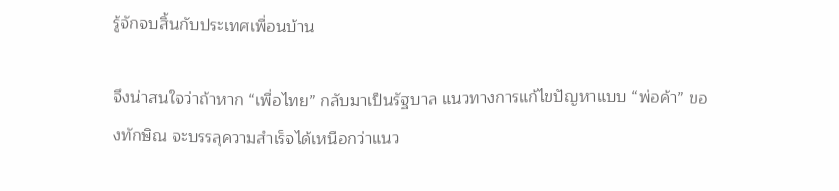รู้จักจบสิ้นกับประเทศเพื่อนบ้าน

จึงน่าสนใจว่าถ้าหาก “เพื่อไทย” กลับมาเป็นรัฐบาล แนวทางการแก้ไขปัญหาแบบ “พ่อค้า” ของทักษิณ จะบรรลุความสำเร็จได้เหนือกว่าแนว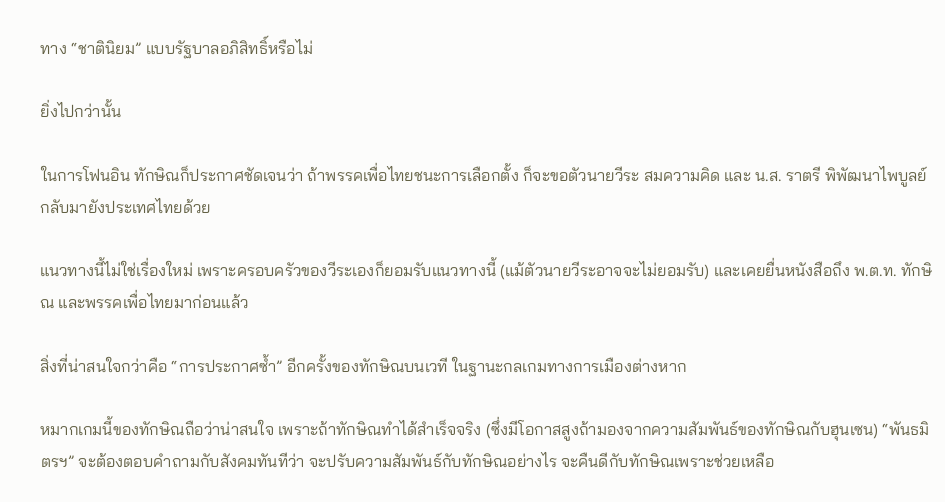ทาง “ชาตินิยม” แบบรัฐบาลอภิสิทธิ์หรือไม่

ยิ่งไปกว่านั้น

ในการโฟนอิน ทักษิณก็ประกาศชัดเจนว่า ถ้าพรรคเพื่อไทยชนะการเลือกตั้ง ก็จะขอตัวนายวีระ สมความคิด และ น.ส. ราตรี พิพัฒนาไพบูลย์ กลับมายังประเทศไทยด้วย

แนวทางนี้ไม่ใช่เรื่องใหม่ เพราะครอบครัวของวีระเองก็ยอมรับแนวทางนี้ (แม้ตัวนายวีระอาจจะไม่ยอมรับ) และเคยยื่นหนังสือถึง พ.ต.ท. ทักษิณ และพรรคเพื่อไทยมาก่อนแล้ว

สิ่งที่น่าสนใจกว่าคือ “การประกาศซ้ำ” อีกครั้งของทักษิณบนเวที ในฐานะกลเกมทางการเมืองต่างหาก

หมากเกมนี้ของทักษิณถือว่าน่าสนใจ เพราะถ้าทักษิณทำได้สำเร็จจริง (ซึ่งมีโอกาสสูงถ้ามองจากความสัมพันธ์ของทักษิณกับฮุนเซน) “พันธมิตรฯ” จะต้องตอบคำถามกับสังคมทันทีว่า จะปรับความสัมพันธ์กับทักษิณอย่างไร จะคืนดีกับทักษิณเพราะช่วยเหลือ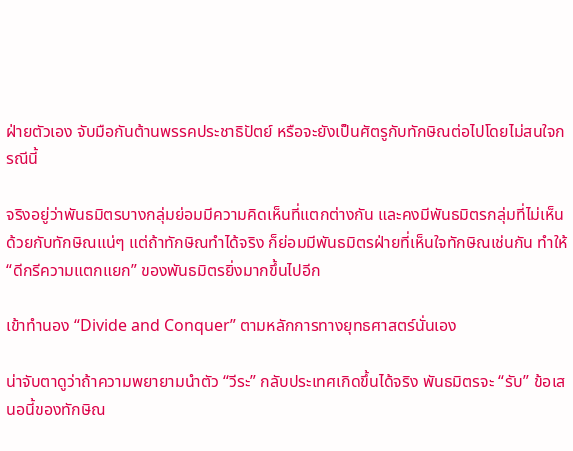ฝ่ายตัวเอง จับมือกันต้านพรรคประชาธิปัตย์ หรือจะยังเป็นศัตรูกับทักษิณต่อไปโดยไม่สนใจกรณีนี้

จริงอยู่ว่าพันธมิตรบางกลุ่มย่อมมีความคิดเห็นที่แตกต่างกัน และคงมีพันธมิตรกลุ่มที่ไม่เห็นด้วยกับทักษิณแน่ๆ แต่ถ้าทักษิณทำได้จริง ก็ย่อมมีพันธมิตรฝ่ายที่เห็นใจทักษิณเช่นกัน ทำให้ “ดีกรีความแตกแยก” ของพันธมิตรยิ่งมากขึ้นไปอีก

เข้าทำนอง “Divide and Conquer” ตามหลักการทางยุทธศาสตร์นั่นเอง

น่าจับตาดูว่าถ้าความพยายามนำตัว “วีระ” กลับประเทศเกิดขึ้นได้จริง พันธมิตรจะ “รับ” ข้อเสนอนี้ของทักษิณ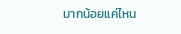มากน้อยแค่ไหน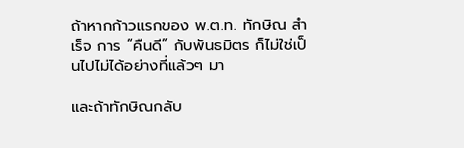ถ้าหากก้าวแรกของ พ.ต.ท. ทักษิณ สำเร็จ การ “คืนดี” กับพันธมิตร ก็ไม่ใช่เป็นไปไม่ได้อย่างที่แล้วๆ มา

และถ้าทักษิณกลับ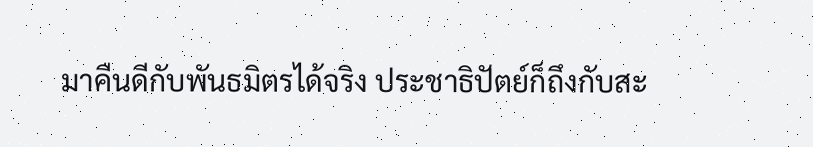มาคืนดีกับพันธมิตรได้จริง ประชาธิปัตย์ก็ถึงกับสะ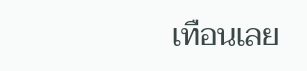เทือนเลย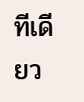ทีเดียว